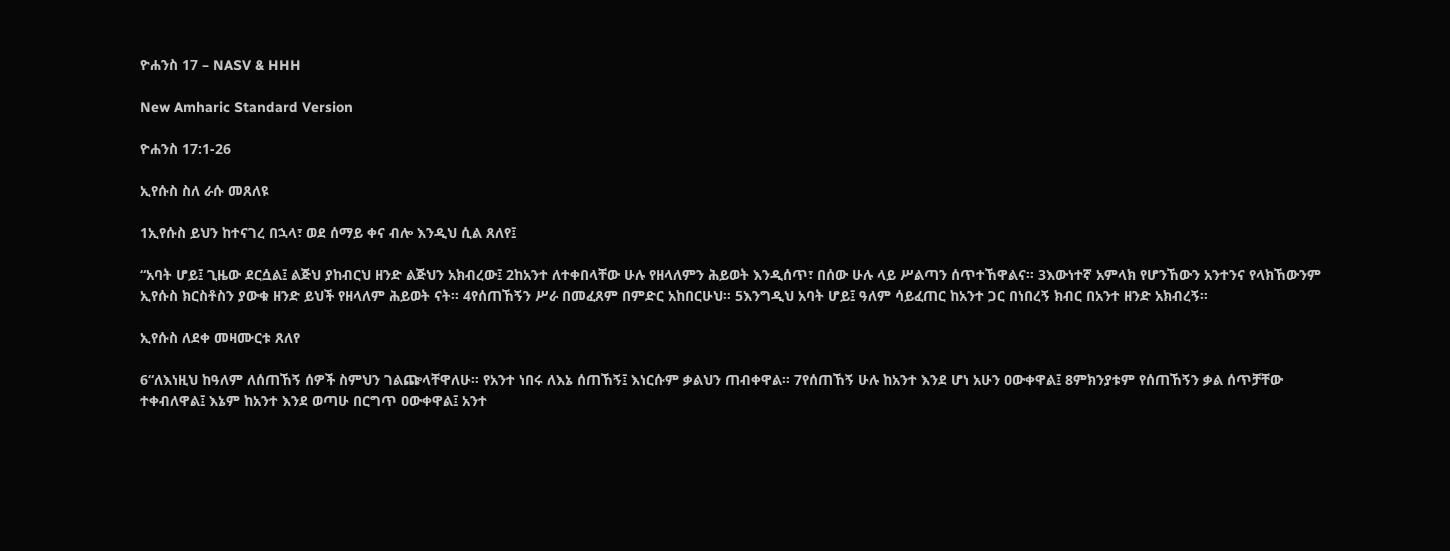ዮሐንስ 17 – NASV & HHH

New Amharic Standard Version

ዮሐንስ 17:1-26

ኢየሱስ ስለ ራሱ መጸለዩ

1ኢየሱስ ይህን ከተናገረ በኋላ፣ ወደ ሰማይ ቀና ብሎ እንዲህ ሲል ጸለየ፤

“አባት ሆይ፤ ጊዜው ደርሷል፤ ልጅህ ያከብርህ ዘንድ ልጅህን አክብረው፤ 2ከአንተ ለተቀበላቸው ሁሉ የዘላለምን ሕይወት እንዲሰጥ፣ በሰው ሁሉ ላይ ሥልጣን ሰጥተኸዋልና። 3እውነተኛ አምላክ የሆንኸውን አንተንና የላክኸውንም ኢየሱስ ክርስቶስን ያውቁ ዘንድ ይህች የዘላለም ሕይወት ናት። 4የሰጠኸኝን ሥራ በመፈጸም በምድር አከበርሁህ። 5እንግዲህ አባት ሆይ፤ ዓለም ሳይፈጠር ከአንተ ጋር በነበረኝ ክብር በአንተ ዘንድ አክብረኝ።

ኢየሱስ ለደቀ መዛሙርቱ ጸለየ

6“ለእነዚህ ከዓለም ለሰጠኸኝ ሰዎች ስምህን ገልጬላቸዋለሁ። የአንተ ነበሩ ለእኔ ሰጠኸኝ፤ እነርሱም ቃልህን ጠብቀዋል። 7የሰጠኸኝ ሁሉ ከአንተ እንደ ሆነ አሁን ዐውቀዋል፤ 8ምክንያቱም የሰጠኸኝን ቃል ሰጥቻቸው ተቀብለዋል፤ እኔም ከአንተ እንደ ወጣሁ በርግጥ ዐውቀዋል፤ አንተ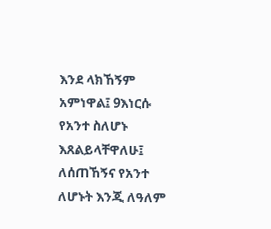እንደ ላክኸኝም አምነዋል፤ 9እነርሱ የአንተ ስለሆኑ እጸልይላቸዋለሁ፤ ለሰጠኸኝና የአንተ ለሆኑት እንጂ ለዓለም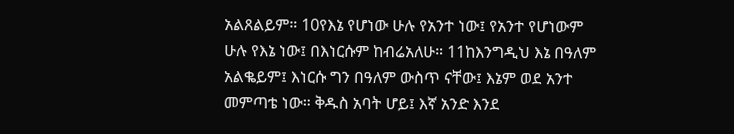አልጸልይም። 10የእኔ የሆነው ሁሉ የአንተ ነው፤ የአንተ የሆነውም ሁሉ የእኔ ነው፤ በእነርሱም ከብሬአለሁ። 11ከእንግዲህ እኔ በዓለም አልቈይም፤ እነርሱ ግን በዓለም ውስጥ ናቸው፤ እኔም ወደ አንተ መምጣቴ ነው። ቅዱስ አባት ሆይ፤ እኛ አንድ እንደ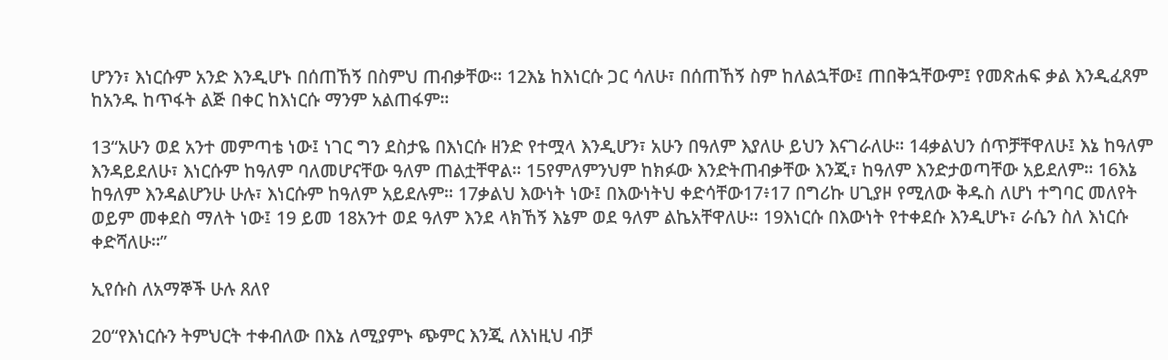ሆንን፣ እነርሱም አንድ እንዲሆኑ በሰጠኸኝ በስምህ ጠብቃቸው። 12እኔ ከእነርሱ ጋር ሳለሁ፣ በሰጠኸኝ ስም ከለልኋቸው፤ ጠበቅኋቸውም፤ የመጽሐፍ ቃል እንዲፈጸም ከአንዱ ከጥፋት ልጅ በቀር ከእነርሱ ማንም አልጠፋም።

13“አሁን ወደ አንተ መምጣቴ ነው፤ ነገር ግን ደስታዬ በእነርሱ ዘንድ የተሟላ እንዲሆን፣ አሁን በዓለም እያለሁ ይህን እናገራለሁ። 14ቃልህን ሰጥቻቸዋለሁ፤ እኔ ከዓለም እንዳይደለሁ፣ እነርሱም ከዓለም ባለመሆናቸው ዓለም ጠልቷቸዋል። 15የምለምንህም ከክፉው እንድትጠብቃቸው እንጂ፣ ከዓለም እንድታወጣቸው አይደለም። 16እኔ ከዓለም እንዳልሆንሁ ሁሉ፣ እነርሱም ከዓለም አይደሉም። 17ቃልህ እውነት ነው፤ በእውነትህ ቀድሳቸው17፥17 በግሪኩ ሀጊያዞ የሚለው ቅዱስ ለሆነ ተግባር መለየት ወይም መቀደስ ማለት ነው፤ 19 ይመ 18አንተ ወደ ዓለም እንደ ላክኸኝ እኔም ወደ ዓለም ልኬአቸዋለሁ። 19እነርሱ በእውነት የተቀደሱ እንዲሆኑ፣ ራሴን ስለ እነርሱ ቀድሻለሁ።”

ኢየሱስ ለአማኞች ሁሉ ጸለየ

20“የእነርሱን ትምህርት ተቀብለው በእኔ ለሚያምኑ ጭምር እንጂ ለእነዚህ ብቻ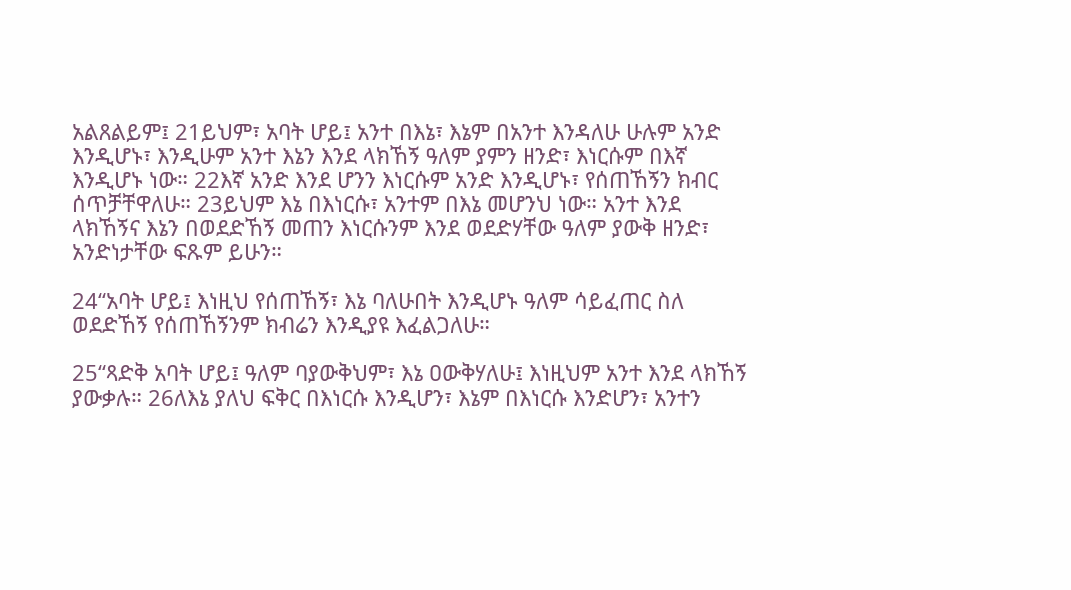አልጸልይም፤ 21ይህም፣ አባት ሆይ፤ አንተ በእኔ፣ እኔም በአንተ እንዳለሁ ሁሉም አንድ እንዲሆኑ፣ እንዲሁም አንተ እኔን እንደ ላክኸኝ ዓለም ያምን ዘንድ፣ እነርሱም በእኛ እንዲሆኑ ነው። 22እኛ አንድ እንደ ሆንን እነርሱም አንድ እንዲሆኑ፣ የሰጠኸኝን ክብር ሰጥቻቸዋለሁ። 23ይህም እኔ በእነርሱ፣ አንተም በእኔ መሆንህ ነው። አንተ እንደ ላክኸኝና እኔን በወደድኸኝ መጠን እነርሱንም እንደ ወደድሃቸው ዓለም ያውቅ ዘንድ፣ አንድነታቸው ፍጹም ይሁን።

24“አባት ሆይ፤ እነዚህ የሰጠኸኝ፣ እኔ ባለሁበት እንዲሆኑ ዓለም ሳይፈጠር ስለ ወደድኸኝ የሰጠኸኝንም ክብሬን እንዲያዩ እፈልጋለሁ።

25“ጻድቅ አባት ሆይ፤ ዓለም ባያውቅህም፣ እኔ ዐውቅሃለሁ፤ እነዚህም አንተ እንደ ላክኸኝ ያውቃሉ። 26ለእኔ ያለህ ፍቅር በእነርሱ እንዲሆን፣ እኔም በእነርሱ እንድሆን፣ አንተን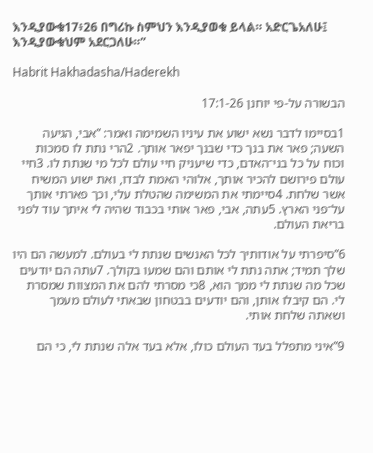እንዲያውቁ17፥26 በግሪኩ ስምህን እንዲያወቁ ይላል። አድርጌአለሁ፤ እንዲያውቁህም አደርጋለሁ።”

Habrit Hakhadasha/Haderekh

הבשורה על-פי יוחנן 17:1-26

1בסיימו לדבר נשא ישוע את עיניו השמימה ואמר: ”אבי, הגיעה השעה; פאר את בנך כדי שבנך יפאר אותך. 2הרי נתת לו סמכות וכוח על כל בני־האדם, כדי שיעניק חיי עולם לכל מי שנתת לו. 3חיי עולם פירושם להכיר אותך, אלוהי האמת לבדו, ואת ישוע המשיח אשר שלחת. 4סיימתי את המשימה שהטלת עלי, וכך פארתי אותך על־פני הארץ. 5עתה, אבי, פאר אותי בכבוד שהיה לי איתך עוד לפני בריאת העולם.

6”סיפרתי על אודותיך לכל האנשים שנתת לי בעולם. למעשה הם היו שלך תמיד; אתה נתת לי אותם והם שמעו בקולך. 7עתה הם יודעים שכל מה שנתת לי ממך הוא, 8כי מסרתי להם את המצוות שמסרת לי. הם קיבלו אותן, והם יודעים בבטחון שבאתי לעולם מעמך ושאתה שלחת אותי.

9”איני מתפלל בעד העולם כולו, אלא בעד אלה שנתת לי, כי הם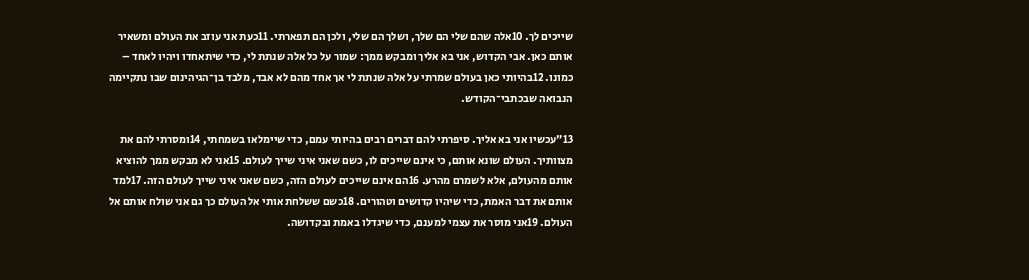שייכים לך. 10אלה שהם שלי הם שלך, ושלך הם שלי, ולכן הם תפארתי. 11כעת אני עוזב את העולם ומשאיר אותם כאן. אבי הקדוש, אני בא אליך ומבקש ממך: שמור על כל אלה שנתת לי, כדי שיתאחדו ויהיו לאחד – כמונו. 12בהיותי כאן בעולם שמרתי על אלה שנתת לי אך אחד מהם לא אבד, מלבד בן־הגיהינום שבו נתקיימה הנבואה שבכתבי־הקודש.

13”עכשיו אני בא אליך. סיפרתי להם דברים רבים בהיותי עמם, כדי שיימלאו בשמחתי, 14ומסרתי להם את מצוותיך. העולם שונא אותם, כי אינם שייכים לו, כשם שאני איני שייך לעולם. 15אני לא מבקש ממך להוציא אותם מהעולם, אלא לשמרם מהרע. 16הם אינם שייכים לעולם הזה, כשם שאני איני שייך לעולם הזה. 17למד אותם את דבר האמת, כדי שיהיו קדושים וטהורים. 18כשם ששלחת אותי אל העולם כך גם אני שולח אותם אל העולם. 19אני מוסר את עצמי למענם, כדי שיגדלו באמת ובקדושה.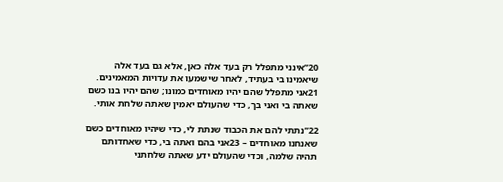20”אינני מתפלל רק בעד אלה כאן, אלא גם בעד אלה שיאמינו בי בעתיד, לאחר שישמעו את עדויות המאמינים. 21אני מתפלל שהם יהיו מאוחדים כמונו; שהם יהיו בנו כשם שאתה בי ואני בך, כדי שהעולם יאמין שאתה שלחת אותי.

22”נתתי להם את הכבוד שנתת לי, כדי שיהיו מאוחדים כשם שאנחנו מאוחדים – 23אני בהם ואתה בי, כדי שאחדותם תהיה שלמה, וכדי שהעולם ידע שאתה שלחתני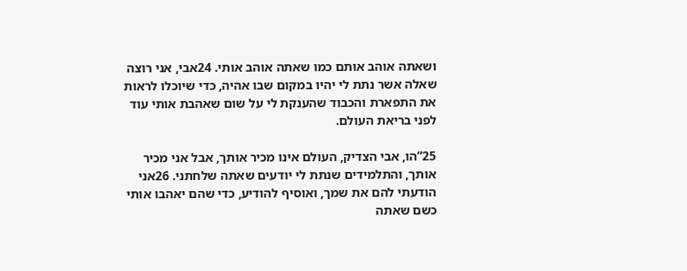ושאתה אוהב אותם כמו שאתה אוהב אותי. 24אבי, אני רוצה שאלה אשר נתת לי יהיו במקום שבו אהיה, כדי שיוכלו לראות את התפארת והכבוד שהענקת לי על שום שאהבת אותי עוד לפני בריאת העולם.

25”הו, אבי הצדיק, העולם אינו מכיר אותך, אבל אני מכיר אותך, והתלמידים שנתת לי יודעים שאתה שלחתני. 26אני הודעתי להם את שמך, ואוסיף להודיע, כדי שהם יאהבו אותי כשם שאתה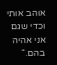אוהב אותי וכדי שגם אני אהיה בהם.“